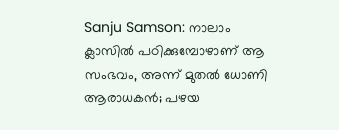Sanju Samson: നാലാം ക്ലാസിൽ പഠിക്കുമ്പോഴാണ് ആ സംഭവം, അന്ന് മുതൽ ധോണി ആരാധകൻ; പഴയ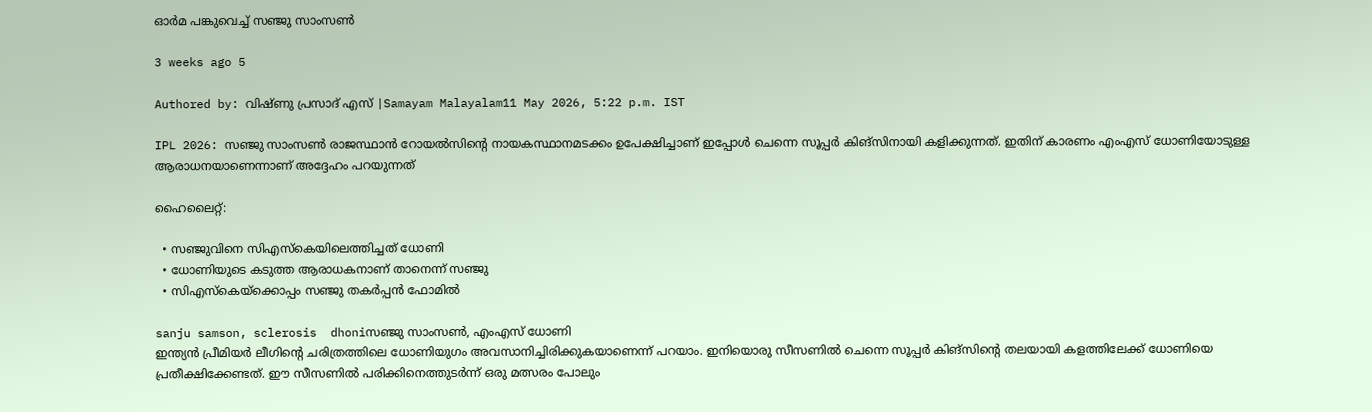ഓർമ പങ്കുവെച്ച് സഞ്ജു സാംസൺ

3 weeks ago 5

Authored by: വിഷ്ണു പ്രസാദ് എസ് |Samayam Malayalam11 May 2026, 5:22 p.m. IST

IPL 2026: സഞ്ജു സാംസൺ രാജസ്ഥാൻ റോയൽസിന്റെ നായകസ്ഥാനമടക്കം ഉപേക്ഷിച്ചാണ് ഇപ്പോൾ ചെന്നെ സൂപ്പർ കിങ്സിനായി കളിക്കുന്നത്. ഇതിന് കാരണം എംഎസ് ധോണിയോടുള്ള ആരാധനയാണെന്നാണ് അദ്ദേഹം പറയുന്നത്

ഹൈലൈറ്റ്:

  • സഞ്ജുവിനെ സിഎസ്കെയിലെത്തിച്ചത് ധോണി
  • ധോണിയുടെ കടുത്ത ആരാധകനാണ് താനെന്ന് സഞ്ജു
  • സിഎസ്കെയ്ക്കൊപ്പം സഞ്ജു തകർപ്പൻ ഫോമിൽ

sanju samson, sclerosis  dhoniസഞ്ജു സാംസൺ, എംഎസ് ധോണി
ഇന്ത്യൻ പ്രീമിയർ ലീഗിന്റെ ചരിത്രത്തിലെ ധോണിയുഗം അവസാനിച്ചിരിക്കുകയാണെന്ന് പറയാം. ഇനിയൊരു സീസണിൽ ചെന്നെ സൂപ്പർ കിങ്സിന്റെ തലയായി കളത്തിലേക്ക് ധോണിയെ പ്രതീക്ഷിക്കേണ്ടത്. ഈ സീസണിൽ പരിക്കിനെത്തുടർന്ന് ഒരു മത്സരം പോലും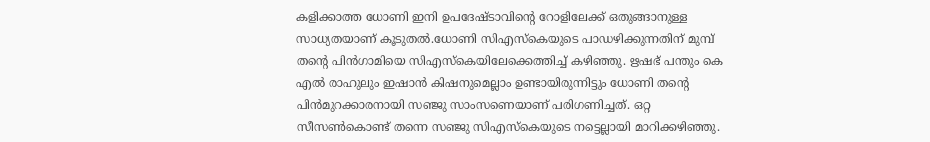കളിക്കാത്ത ധോണി ഇനി ഉപദേഷ്ടാവിന്റെ റോളിലേക്ക് ഒതുങ്ങാനുള്ള സാധ്യതയാണ് കൂടുതൽ.ധോണി സിഎസ്കെയുടെ പാഡഴിക്കുന്നതിന് മുമ്പ് തന്റെ പിൻഗാമിയെ സിഎസ്കെയിലേക്കെത്തിച്ച് കഴിഞ്ഞു. ഋഷഭ് പന്തും കെ എൽ രാഹുലും ഇഷാൻ കിഷനുമെല്ലാം ഉണ്ടായിരുന്നിട്ടും ധോണി തന്റെ പിൻമുറക്കാരനായി സഞ്ജു സാംസണെയാണ് പരിഗണിച്ചത്. ഒറ്റ സീസൺകൊണ്ട് തന്നെ സഞ്ജു സിഎസ്കെയുടെ നട്ടെല്ലായി മാറിക്കഴിഞ്ഞു.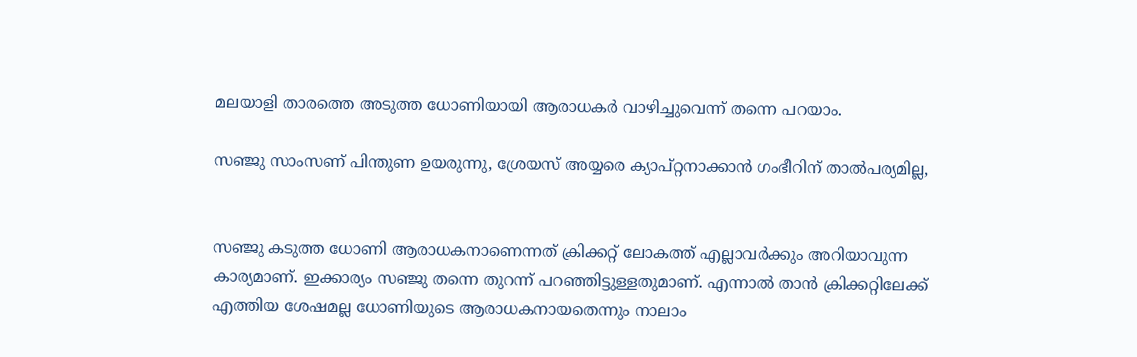മലയാളി താരത്തെ അടുത്ത ധോണിയായി ആരാധകർ വാഴിച്ചുവെന്ന് തന്നെ പറയാം.

സഞ്ജു സാംസണ് പിന്തുണ ഉയരുന്നു, ശ്രേയസ് അയ്യരെ ക്യാപ്റ്റനാക്കാൻ ഗംഭീറിന് താൽപര്യമില്ല,


സഞ്ജു കടുത്ത ധോണി ആരാധകനാണെന്നത് ക്രിക്കറ്റ് ലോകത്ത് എല്ലാവർക്കും അറിയാവുന്ന കാര്യമാണ്. ഇക്കാര്യം സഞ്ജു തന്നെ തുറന്ന് പറഞ്ഞിട്ടുള്ളതുമാണ്. എന്നാൽ താൻ ക്രിക്കറ്റിലേക്ക് എത്തിയ ശേഷമല്ല ധോണിയുടെ ആരാധകനായതെന്നും നാലാം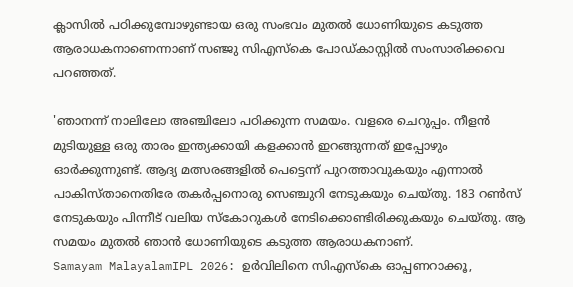ക്ലാസിൽ പഠിക്കുമ്പോഴുണ്ടായ ഒരു സംഭവം മുതൽ ധോണിയുടെ കടുത്ത ആരാധകനാണെന്നാണ് സഞ്ജു സിഎസ്കെ പോ‍‍ഡ്കാസ്റ്റിൽ സംസാരിക്കവെ പറഞ്ഞത്.

'ഞാനന്ന് നാലിലോ അഞ്ചിലോ പഠിക്കുന്ന സമയം. വളരെ ചെറുപ്പം. നീളൻ മുടിയുള്ള ഒരു താരം ഇന്ത്യക്കായി കളക്കാൻ ഇറങ്ങുന്നത് ഇപ്പോഴും ഓർക്കുന്നുണ്ട്. ആദ്യ മത്സരങ്ങളിൽ പെട്ടെന്ന് പുറത്താവുകയും എന്നാൽ പാകിസ്താനെതിരേ തകർപ്പനൊരു സെഞ്ചുറി നേടുകയും ചെയ്തു. 183 റൺസ് നേടുകയും പിന്നീട് വലിയ സ്കോറുകൾ നേടിക്കൊണ്ടിരിക്കുകയും ചെയ്തു. ആ സമയം മുതൽ ഞാൻ ധോണിയുടെ കടുത്ത ആരാധകനാണ്.
Samayam MalayalamIPL 2026: ഉർവിലിനെ സിഎസ്കെ ഓപ്പണറാക്കൂ,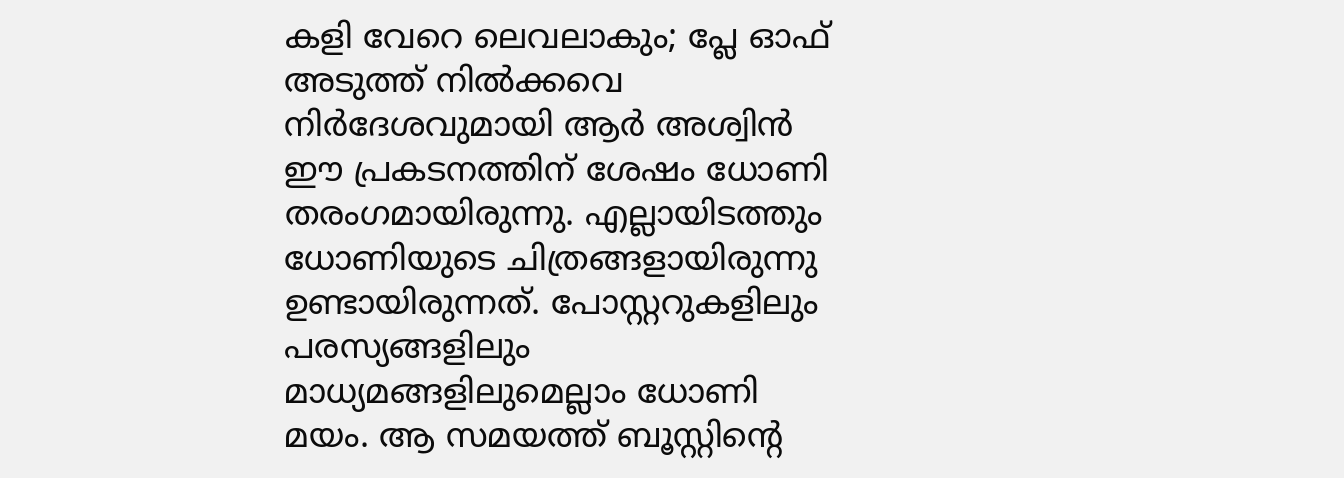കളി വേറെ ലെവലാകും; പ്ലേ ഓഫ് അടുത്ത് നിൽക്കവെ നിർദേശവുമായി ആർ അശ്വിൻ
ഈ പ്രകടനത്തിന് ശേഷം ധോണി തരംഗമായിരുന്നു. എല്ലായിടത്തും ധോണിയുടെ ചിത്രങ്ങളായിരുന്നു ഉണ്ടായിരുന്നത്. പോസ്റ്ററുകളിലും പരസ്യങ്ങളിലും മാധ്യമങ്ങളിലുമെല്ലാം ധോണി മയം. ആ സമയത്ത് ബൂസ്റ്റിന്റെ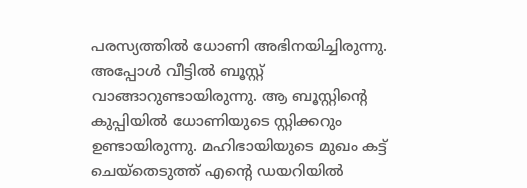പരസ്യത്തിൽ ധോണി അഭിനയിച്ചിരുന്നു. അപ്പോൾ വീട്ടിൽ ബൂസ്റ്റ് വാങ്ങാറുണ്ടായിരുന്നു. ആ ബൂസ്റ്റിന്റെ കുപ്പിയിൽ ധോണിയുടെ സ്റ്റിക്കറും ഉണ്ടായിരുന്നു. മഹിഭായിയുടെ മുഖം കട്ട് ചെയ്തെടുത്ത് എന്റെ ഡയറിയിൽ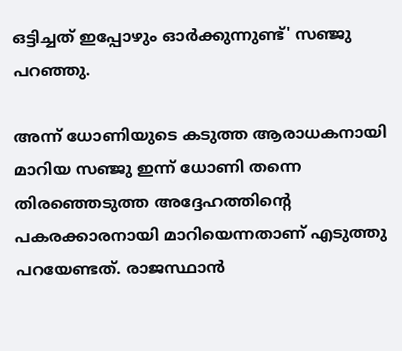ഒട്ടിച്ചത് ഇപ്പോഴും ഓർ‌ക്കുന്നുണ്ട്' സഞ്ജു പറഞ്ഞു.

അന്ന് ധോണിയുടെ കടുത്ത ആരാധകനായി മാറിയ സഞ്ജു ഇന്ന് ധോണി തന്നെ തിരഞ്ഞെടുത്ത അദ്ദേഹത്തിന്റെ പകരക്കാരനായി മാറിയെന്നതാണ് എടുത്തു പറയേണ്ടത്. രാജസ്ഥാൻ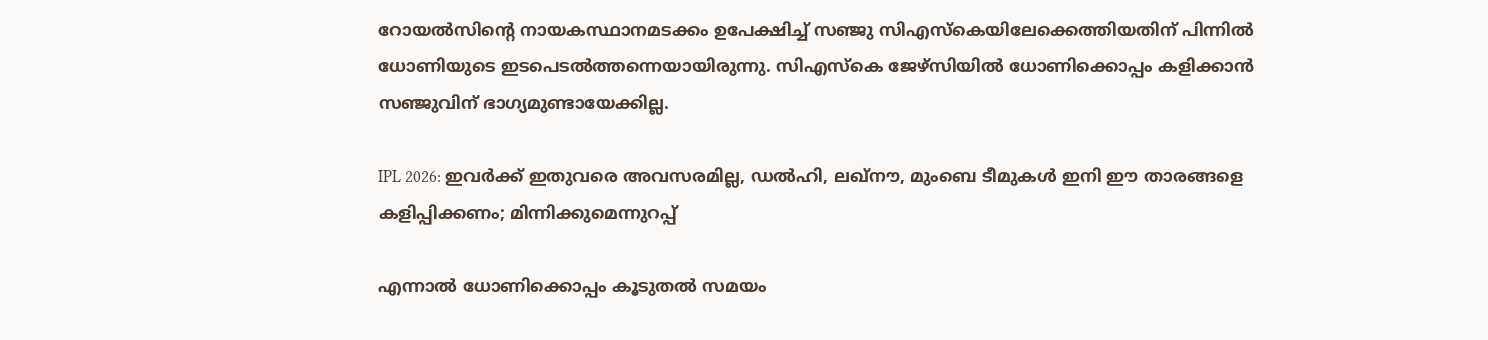റോയൽസിന്റെ നായകസ്ഥാനമടക്കം ഉപേക്ഷിച്ച് സഞ്ജു സിഎസ്കെയിലേക്കെത്തിയതിന് പിന്നിൽ ധോണിയുടെ ഇടപെടൽത്തന്നെയായിരുന്നു. സിഎസ്കെ ജേഴ്സിയിൽ ധോണിക്കൊപ്പം കളിക്കാൻ സഞ്ജുവിന് ഭാഗ്യമുണ്ടായേക്കില്ല.

IPL 2026: ഇവർക്ക് ഇതുവരെ അവസരമില്ല, ഡൽഹി, ലഖ്നൗ, മുംബെ ടീമുകൾ ഇനി ഈ താരങ്ങളെ കളിപ്പിക്കണം; മിന്നിക്കുമെന്നുറപ്പ്

എന്നാൽ ധോണിക്കൊപ്പം കൂടുതൽ സമയം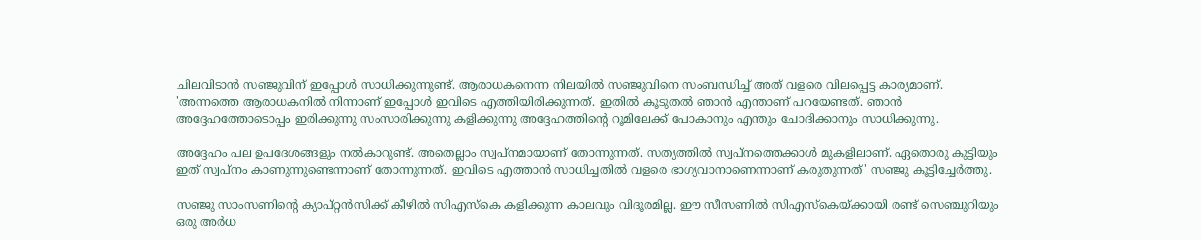ചിലവിടാൻ സഞ്ജുവിന് ഇപ്പോൾ സാധിക്കുന്നുണ്ട്. ആരാധകനെന്ന നിലയിൽ സഞ്ജുവിനെ സംബന്ധിച്ച് അത് വളരെ വിലപ്പെട്ട കാര്യമാണ്. 'അന്നത്തെ ആരാധകനിൽ നിന്നാണ് ഇപ്പോൾ ഇവിടെ എത്തിയിരിക്കുന്നത്. ഇതിൽ കൂടുതൽ ഞാൻ എന്താണ് പറയേണ്ടത്. ഞാൻ അദ്ദേഹത്തോടൊപ്പം ഇരിക്കുന്നു സംസാരിക്കുന്നു കളിക്കുന്നു അദ്ദേഹത്തിന്റെ റൂമിലേക്ക് പോകാനും എന്തും ചോദിക്കാനും സാധിക്കുന്നു.

അദ്ദേഹം പല ഉപദേശങ്ങളും നൽകാറുണ്ട്. അതെല്ലാം സ്വപ്നമായാണ് തോന്നുന്നത്. സത്യത്തിൽ സ്വപ്നത്തെക്കാൾ മുകളിലാണ്. ഏതൊരു കുട്ടിയും ഇത് സ്വപ്നം കാണുന്നുണ്ടെന്നാണ് തോന്നുന്നത്. ഇവിടെ എത്താൻ സാധിച്ചതിൽ വളരെ ഭാഗ്യവാനാണെന്നാണ് കരുതുന്നത്' സഞ്ജു കൂട്ടിച്ചേർത്തു.

സഞ്ജു സാംസണിന്റെ ക്യാപ്റ്റൻസിക്ക് കീഴിൽ സിഎസ്കെ കളിക്കുന്ന കാലവും വിദൂരമില്ല. ഈ സീസണിൽ സിഎസ്കെയ്ക്കായി രണ്ട് സെഞ്ചുറിയും ഒരു അർധ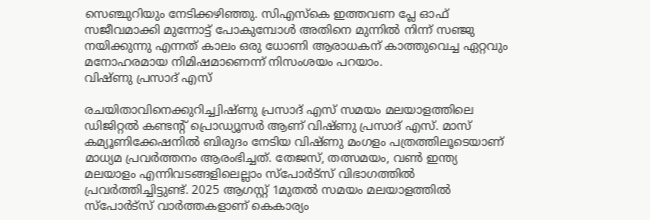സെഞ്ചുറിയും നേടിക്കഴിഞ്ഞു. സിഎസ്കെ ഇത്തവണ പ്ലേ ഓഫ് സജീവമാക്കി മുന്നോട്ട് പോകുമ്പോൾ അതിനെ മുന്നിൽ നിന്ന് സഞ്ജു നയിക്കുന്നു എന്നത് കാലം ഒരു ധോണി ആരാധകന് കാത്തുവെച്ച ഏറ്റവും മനോഹരമായ നിമിഷമാണെന്ന് നിസംശയം പറയാം.
വിഷ്ണു പ്രസാദ് എസ്

രചയിതാവിനെക്കുറിച്ച്വിഷ്ണു പ്രസാദ് എസ് സമയം മലയാളത്തിലെ ഡിജിറ്റൽ കണ്ടന്റ് പ്രൊഡ്യൂസർ ആണ് വിഷ്ണു പ്രസാദ് എസ്. മാസ് കമ്യൂണിക്കേഷനിൽ ബിരുദം നേടിയ വിഷ്ണു മംഗളം പത്രത്തിലൂടെയാണ് മാധ്യമ പ്രവർത്തനം ആരംഭിച്ചത്. തേജസ്, തത്സമയം, വൺ‌ ഇന്ത്യ മലയാളം എന്നിവടങ്ങളിലെല്ലാം സ്പോർട്സ് വിഭാഗത്തിൽ പ്രവർത്തിച്ചിട്ടുണ്ട്. 2025 ആഗസ്റ്റ് 1മുതൽ സമയം മലയാളത്തിൽ സ്പോർട്സ് വാർത്തകളാണ് കെകാര്യം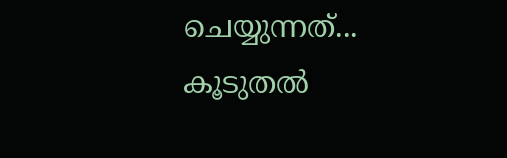ചെയ്യുന്നത്... കൂടുതൽ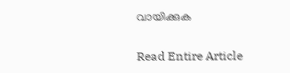വായിക്കുക

Read Entire Article